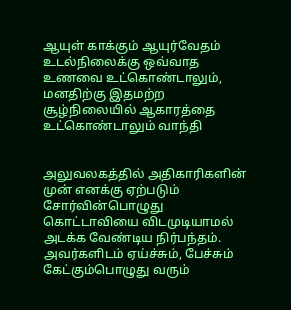ஆயுள் காக்கும் ஆயுர்வேதம்
உடல்நிலைக்கு ஒவ்வாத உணவை உட்கொண்டாலும், மனதிற்கு இதமற்ற சூழ்நிலையில் ஆகாரத்தை உட்கொண்டாலும் வாந்தி


அலுவலகத்தில் அதிகாரிகளின் முன் எனக்கு ஏற்படும் சோர்வின்பொழுது கொட்டாவியை விடமுடியாமல் அடக்க வேண்டிய நிர்பந்தம். அவர்களிடம் ஏய்ச்சும், பேச்சும் கேட்கும்பொழுது வரும்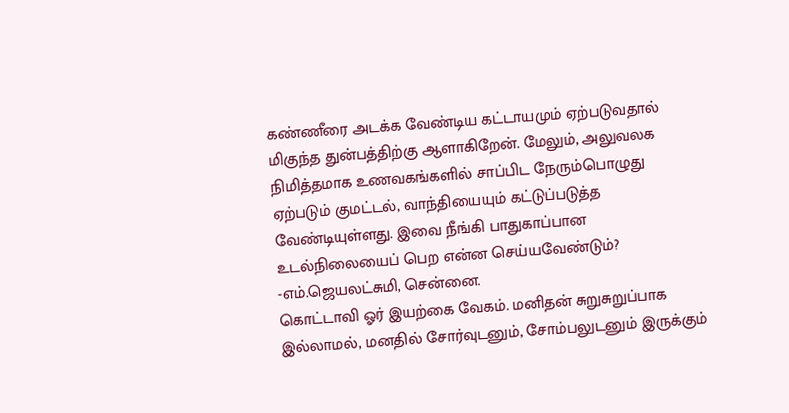கண்ணீரை அடக்க வேண்டிய கட்டாயமும் ஏற்படுவதால் மிகுந்த துன்பத்திற்கு ஆளாகிறேன். மேலும், அலுவலக நிமித்தமாக உணவகங்களில் சாப்பிட நேரும்பொழுது ஏற்படும் குமட்டல், வாந்தியையும் கட்டுப்படுத்த வேண்டியுள்ளது. இவை நீங்கி பாதுகாப்பான உடல்நிலையைப் பெற என்ன செய்யவேண்டும்?
-எம்.ஜெயலட்சுமி, சென்னை.
கொட்டாவி ஓர் இயற்கை வேகம். மனிதன் சுறுசுறுப்பாக இல்லாமல், மனதில் சோர்வுடனும், சோம்பலுடனும் இருக்கும்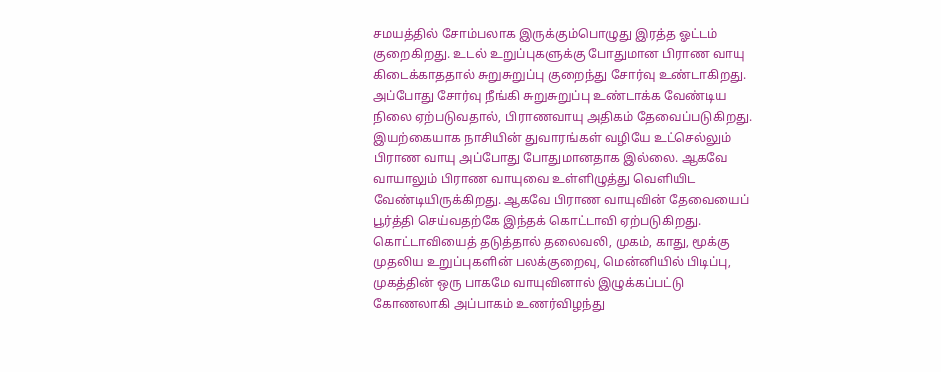சமயத்தில் சோம்பலாக இருக்கும்பொழுது இரத்த ஓட்டம் குறைகிறது. உடல் உறுப்புகளுக்கு போதுமான பிராண வாயு கிடைக்காததால் சுறுசுறுப்பு குறைந்து சோர்வு உண்டாகிறது. அப்போது சோர்வு நீங்கி சுறுசுறுப்பு உண்டாக்க வேண்டிய நிலை ஏற்படுவதால், பிராணவாயு அதிகம் தேவைப்படுகிறது. இயற்கையாக நாசியின் துவாரங்கள் வழியே உட்செல்லும் பிராண வாயு அப்போது போதுமானதாக இல்லை. ஆகவே வாயாலும் பிராண வாயுவை உள்ளிழுத்து வெளியிட வேண்டியிருக்கிறது. ஆகவே பிராண வாயுவின் தேவையைப் பூர்த்தி செய்வதற்கே இந்தக் கொட்டாவி ஏற்படுகிறது.
கொட்டாவியைத் தடுத்தால் தலைவலி, முகம், காது, மூக்கு முதலிய உறுப்புகளின் பலக்குறைவு, மென்னியில் பிடிப்பு, முகத்தின் ஒரு பாகமே வாயுவினால் இழுக்கப்பட்டு கோணலாகி அப்பாகம் உணர்விழந்து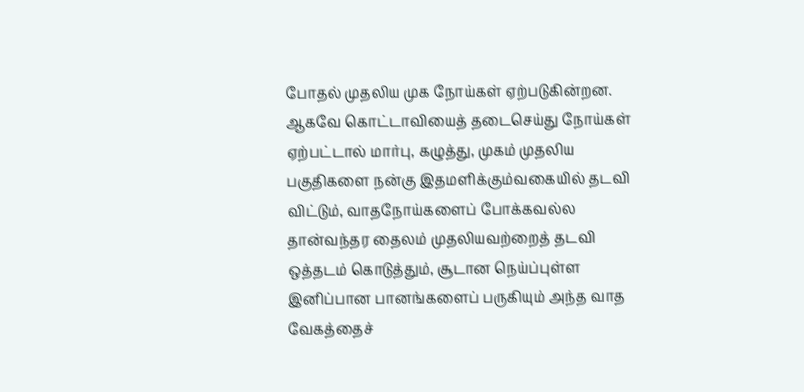போதல் முதலிய முக நோய்கள் ஏற்படுகின்றன. ஆகவே கொட்டாவியைத் தடைசெய்து நோய்கள் ஏற்பட்டால் மார்பு, கழுத்து, முகம் முதலிய பகுதிகளை நன்கு இதமளிக்கும்வகையில் தடவி விட்டும், வாதநோய்களைப் போக்கவல்ல தான்வந்தர தைலம் முதலியவற்றைத் தடவி ஒத்தடம் கொடுத்தும், சூடான நெய்ப்புள்ள இனிப்பான பானங்களைப் பருகியும் அந்த வாத வேகத்தைச்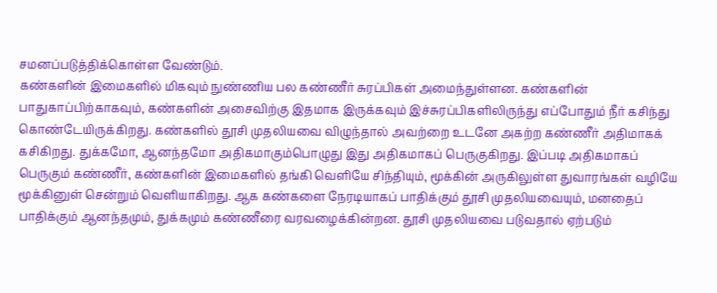சமனப்படுத்திக்கொள்ள வேண்டும்.
கண்களின் இமைகளில் மிகவும் நுண்ணிய பல கண்ணீர் சுரப்பிகள் அமைந்துள்ளன. கண்களின் பாதுகாப்பிற்காகவும், கண்களின் அசைவிற்கு இதமாக இருக்கவும் இச்சுரப்பிகளிலிருந்து எப்போதும் நீர் கசிந்து கொண்டேயிருக்கிறது. கண்களில் தூசி முதலியவை விழுந்தால் அவற்றை உடனே அகற்ற கண்ணீர் அதிமாகக் கசிகிறது. துக்கமோ, ஆனந்தமோ அதிகமாகும்பொழுது இது அதிகமாகப் பெருகுகிறது. இப்படி அதிகமாகப் பெருகும் கண்ணீர், கண்களின் இமைகளில் தங்கி வெளியே சிந்தியும், மூக்கின் அருகிலுள்ள துவாரங்கள் வழியே மூக்கினுள் சென்றும் வெளியாகிறது. ஆக கண்களை நேரடியாகப் பாதிக்கும் தூசி முதலியவையும், மனதைப் பாதிக்கும் ஆனந்தமும், துக்கமும் கண்ணீரை வரவழைக்கின்றன. தூசி முதலியவை படுவதால் ஏற்படும்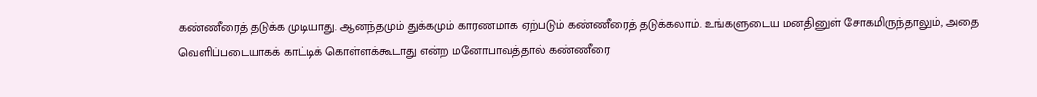கண்ணீரைத் தடுக்க முடியாது. ஆனந்தமும் துக்கமும் காரணமாக ஏற்படும் கண்ணீரைத் தடுக்கலாம். உங்களுடைய மனதினுள் சோகமிருந்தாலும், அதை வெளிப்படையாகக் காட்டிக் கொள்ளக்கூடாது என்ற மனோபாவத்தால் கண்ணீரை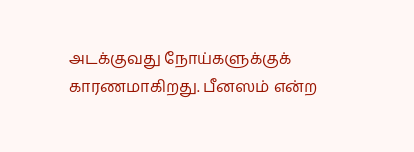அடக்குவது நோய்களுக்குக் காரணமாகிறது. பீனஸம் என்ற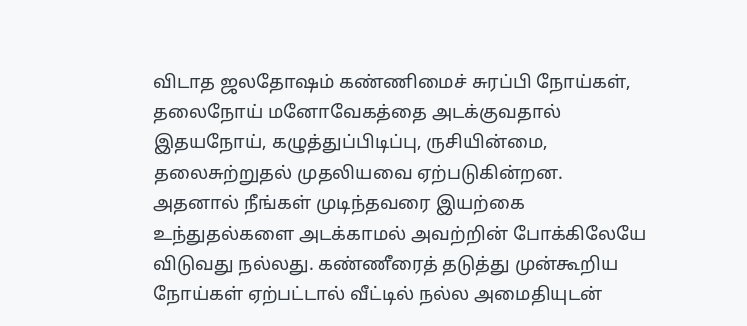விடாத ஜலதோஷம் கண்ணிமைச் சுரப்பி நோய்கள், தலைநோய் மனோவேகத்தை அடக்குவதால் இதயநோய், கழுத்துப்பிடிப்பு, ருசியின்மை, தலைசுற்றுதல் முதலியவை ஏற்படுகின்றன. அதனால் நீங்கள் முடிந்தவரை இயற்கை உந்துதல்களை அடக்காமல் அவற்றின் போக்கிலேயே விடுவது நல்லது. கண்ணீரைத் தடுத்து முன்கூறிய நோய்கள் ஏற்பட்டால் வீட்டில் நல்ல அமைதியுடன்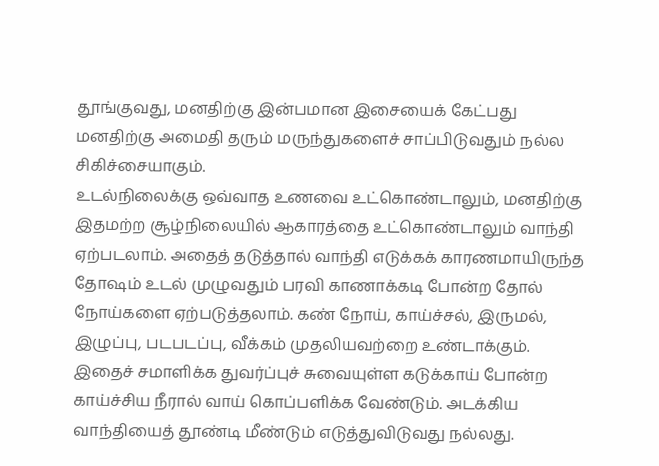தூங்குவது, மனதிற்கு இன்பமான இசையைக் கேட்பது மனதிற்கு அமைதி தரும் மருந்துகளைச் சாப்பிடுவதும் நல்ல சிகிச்சையாகும்.
உடல்நிலைக்கு ஒவ்வாத உணவை உட்கொண்டாலும், மனதிற்கு இதமற்ற சூழ்நிலையில் ஆகாரத்தை உட்கொண்டாலும் வாந்தி ஏற்படலாம். அதைத் தடுத்தால் வாந்தி எடுக்கக் காரணமாயிருந்த தோஷம் உடல் முழுவதும் பரவி காணாக்கடி போன்ற தோல் நோய்களை ஏற்படுத்தலாம். கண் நோய், காய்ச்சல், இருமல், இழுப்பு, படபடப்பு, வீக்கம் முதலியவற்றை உண்டாக்கும். இதைச் சமாளிக்க துவர்ப்புச் சுவையுள்ள கடுக்காய் போன்ற காய்ச்சிய நீரால் வாய் கொப்பளிக்க வேண்டும். அடக்கிய வாந்தியைத் தூண்டி மீண்டும் எடுத்துவிடுவது நல்லது.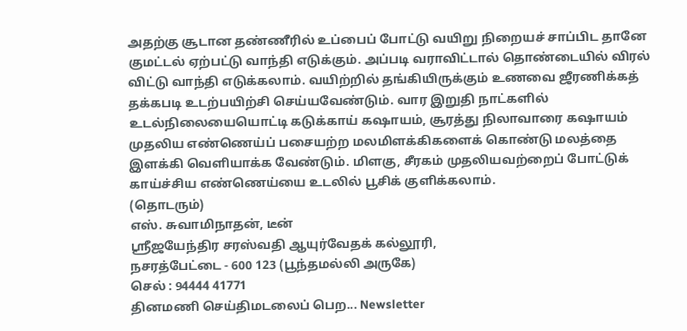அதற்கு சூடான தண்ணீரில் உப்பைப் போட்டு வயிறு நிறையச் சாப்பிட தானே குமட்டல் ஏற்பட்டு வாந்தி எடுக்கும். அப்படி வராவிட்டால் தொண்டையில் விரல் விட்டு வாந்தி எடுக்கலாம். வயிற்றில் தங்கியிருக்கும் உணவை ஜீரணிக்கத் தக்கபடி உடற்பயிற்சி செய்யவேண்டும். வார இறுதி நாட்களில் உடல்நிலையையொட்டி கடுக்காய் கஷாயம், சூரத்து நிலாவாரை கஷாயம் முதலிய எண்ணெய்ப் பசையற்ற மலமிளக்கிகளைக் கொண்டு மலத்தை இளக்கி வெளியாக்க வேண்டும். மிளகு, சீரகம் முதலியவற்றைப் போட்டுக் காய்ச்சிய எண்ணெய்யை உடலில் பூசிக் குளிக்கலாம்.
(தொடரும்)
எஸ். சுவாமிநாதன், டீன்
ஸ்ரீஜயேந்திர சரஸ்வதி ஆயுர்வேதக் கல்லூரி,
நசரத்பேட்டை - 600 123 (பூந்தமல்லி அருகே)
செல் : 94444 41771
தினமணி செய்திமடலைப் பெற... Newsletter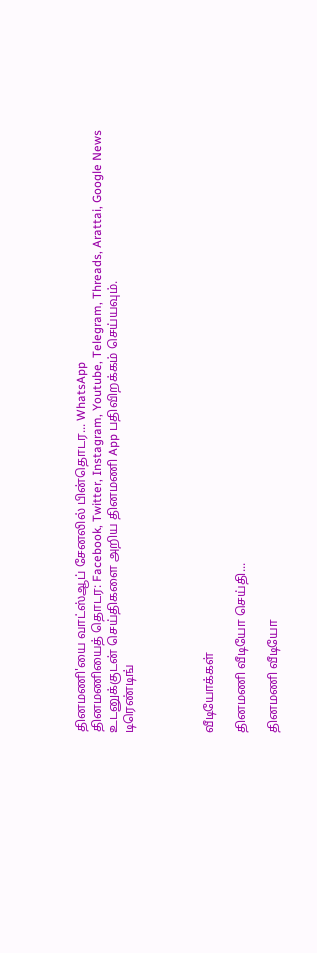தினமணி'யை வாட்ஸ்ஆப் சேனலில் பின்தொடர... WhatsApp
தினமணியைத் தொடர: Facebook, Twitter, Instagram, Youtube, Telegram, Threads, Arattai, Google News
உடனுக்குடன் செய்திகளை அறிய தினமணி App பதிவிறக்கம் செய்யவும்.
டிரெண்டிங்




வீடியோக்கள்

தினமணி வீடியோ செய்தி...

தினமணி வீடியோ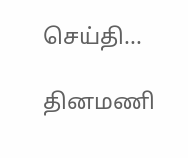செய்தி...

தினமணி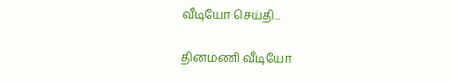வீடியோ செய்தி...

தினமணி வீடியோ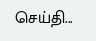செய்தி...